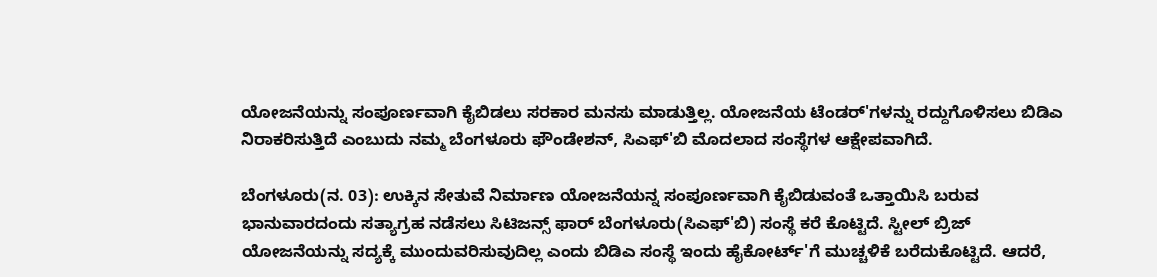ಯೋಜನೆಯನ್ನು ಸಂಪೂರ್ಣವಾಗಿ ಕೈಬಿಡಲು ಸರಕಾರ ಮನಸು ಮಾಡುತ್ತಿಲ್ಲ. ಯೋಜನೆಯ ಟೆಂಡರ್'ಗಳನ್ನು ರದ್ದುಗೊಳಿಸಲು ಬಿಡಿಎ ನಿರಾಕರಿಸುತ್ತಿದೆ ಎಂಬುದು ನಮ್ಮ ಬೆಂಗಳೂರು ಫೌಂಡೇಶನ್, ಸಿಎಫ್'ಬಿ ಮೊದಲಾದ ಸಂಸ್ಥೆಗಳ ಆಕ್ಷೇಪವಾಗಿದೆ.

ಬೆಂಗಳೂರು(ನ. 03): ಉಕ್ಕಿನ ಸೇತುವೆ ನಿರ್ಮಾಣ ಯೋಜನೆಯನ್ನ ಸಂಪೂರ್ಣವಾಗಿ ಕೈಬಿಡುವಂತೆ ಒತ್ತಾಯಿಸಿ ಬರುವ ಭಾನುವಾರದಂದು ಸತ್ಯಾಗ್ರಹ ನಡೆಸಲು ಸಿಟಿಜನ್ಸ್ ಫಾರ್ ಬೆಂಗಳೂರು(ಸಿಎಫ್'ಬಿ) ಸಂಸ್ಥೆ ಕರೆ ಕೊಟ್ಟಿದೆ. ಸ್ಟೀಲ್ ಬ್ರಿಜ್ ಯೋಜನೆಯನ್ನು ಸದ್ಯಕ್ಕೆ ಮುಂದುವರಿಸುವುದಿಲ್ಲ ಎಂದು ಬಿಡಿಎ ಸಂಸ್ಥೆ ಇಂದು ಹೈಕೋರ್ಟ್'ಗೆ ಮುಚ್ಚಳಿಕೆ ಬರೆದುಕೊಟ್ಟಿದೆ. ಆದರೆ,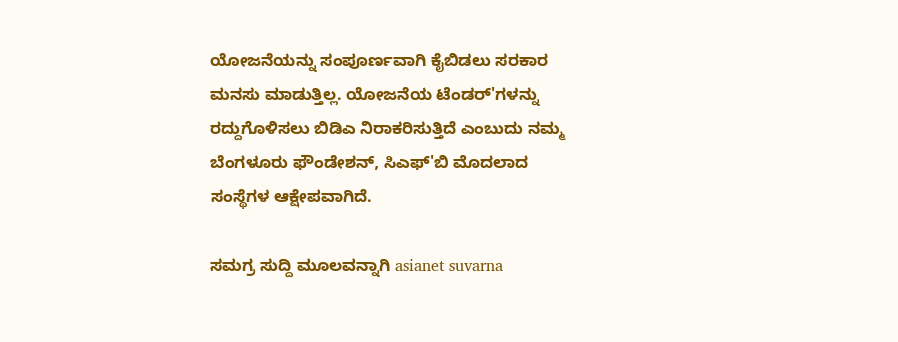ಯೋಜನೆಯನ್ನು ಸಂಪೂರ್ಣವಾಗಿ ಕೈಬಿಡಲು ಸರಕಾರ ಮನಸು ಮಾಡುತ್ತಿಲ್ಲ. ಯೋಜನೆಯ ಟೆಂಡರ್'ಗಳನ್ನು ರದ್ದುಗೊಳಿಸಲು ಬಿಡಿಎ ನಿರಾಕರಿಸುತ್ತಿದೆ ಎಂಬುದು ನಮ್ಮ ಬೆಂಗಳೂರು ಫೌಂಡೇಶನ್, ಸಿಎಫ್'ಬಿ ಮೊದಲಾದ ಸಂಸ್ಥೆಗಳ ಆಕ್ಷೇಪವಾಗಿದೆ.

ಸಮಗ್ರ ಸುದ್ದಿ ಮೂಲವನ್ನಾಗಿ asianet suvarna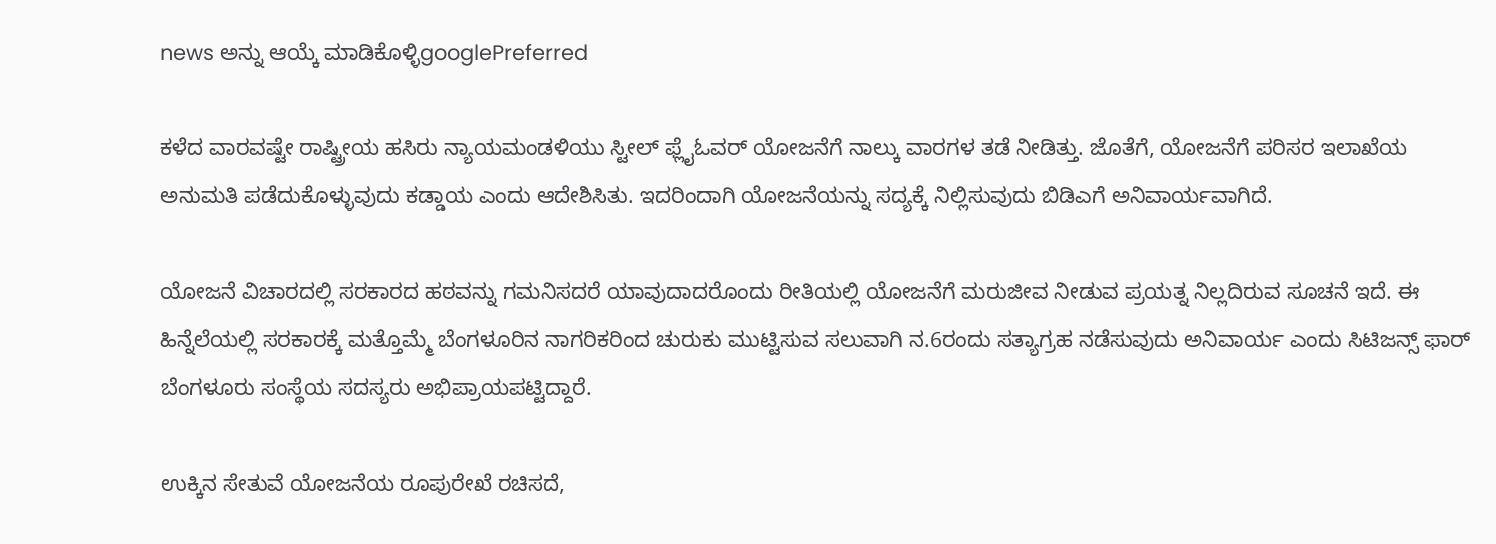news ಅನ್ನು ಆಯ್ಕೆ ಮಾಡಿಕೊಳ್ಳಿgooglePreferred

ಕಳೆದ ವಾರವಷ್ಟೇ ರಾಷ್ಟ್ರೀಯ ಹಸಿರು ನ್ಯಾಯಮಂಡಳಿಯು ಸ್ಟೀಲ್ ಫ್ಲೈಓವರ್ ಯೋಜನೆಗೆ ನಾಲ್ಕು ವಾರಗಳ ತಡೆ ನೀಡಿತ್ತು. ಜೊತೆಗೆ, ಯೋಜನೆಗೆ ಪರಿಸರ ಇಲಾಖೆಯ ಅನುಮತಿ ಪಡೆದುಕೊಳ್ಳುವುದು ಕಡ್ಡಾಯ ಎಂದು ಆದೇಶಿಸಿತು. ಇದರಿಂದಾಗಿ ಯೋಜನೆಯನ್ನು ಸದ್ಯಕ್ಕೆ ನಿಲ್ಲಿಸುವುದು ಬಿಡಿಎಗೆ ಅನಿವಾರ್ಯವಾಗಿದೆ.

ಯೋಜನೆ ವಿಚಾರದಲ್ಲಿ ಸರಕಾರದ ಹಠವನ್ನು ಗಮನಿಸದರೆ ಯಾವುದಾದರೊಂದು ರೀತಿಯಲ್ಲಿ ಯೋಜನೆಗೆ ಮರುಜೀವ ನೀಡುವ ಪ್ರಯತ್ನ ನಿಲ್ಲದಿರುವ ಸೂಚನೆ ಇದೆ. ಈ ಹಿನ್ನೆಲೆಯಲ್ಲಿ ಸರಕಾರಕ್ಕೆ ಮತ್ತೊಮ್ಮೆ ಬೆಂಗಳೂರಿನ ನಾಗರಿಕರಿಂದ ಚುರುಕು ಮುಟ್ಟಿಸುವ ಸಲುವಾಗಿ ನ.6ರಂದು ಸತ್ಯಾಗ್ರಹ ನಡೆಸುವುದು ಅನಿವಾರ್ಯ ಎಂದು ಸಿಟಿಜನ್ಸ್ ಫಾರ್ ಬೆಂಗಳೂರು ಸಂಸ್ಥೆಯ ಸದಸ್ಯರು ಅಭಿಪ್ರಾಯಪಟ್ಟಿದ್ದಾರೆ.

ಉಕ್ಕಿನ ಸೇತುವೆ ಯೋಜನೆಯ ರೂಪುರೇಖೆ ರಚಿಸದೆ,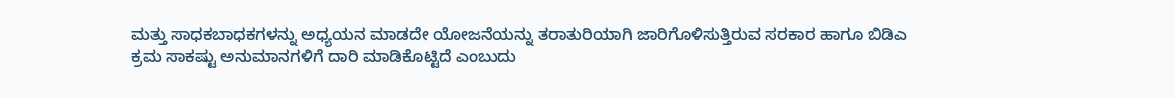ಮತ್ತು ಸಾಧಕಬಾಧಕಗಳನ್ನು ಅಧ್ಯಯನ ಮಾಡದೇ ಯೋಜನೆಯನ್ನು ತರಾತುರಿಯಾಗಿ ಜಾರಿಗೊಳಿಸುತ್ತಿರುವ ಸರಕಾರ ಹಾಗೂ ಬಿಡಿಎ ಕ್ರಮ ಸಾಕಷ್ಟು ಅನುಮಾನಗಳಿಗೆ ದಾರಿ ಮಾಡಿಕೊಟ್ಟಿದೆ ಎಂಬುದು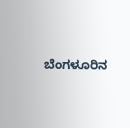ಬೆಂಗಳೂರಿನ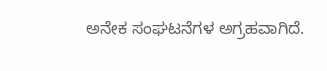ಅನೇಕ ಸಂಘಟನೆಗಳ ಅಗ್ರಹವಾಗಿದೆ.